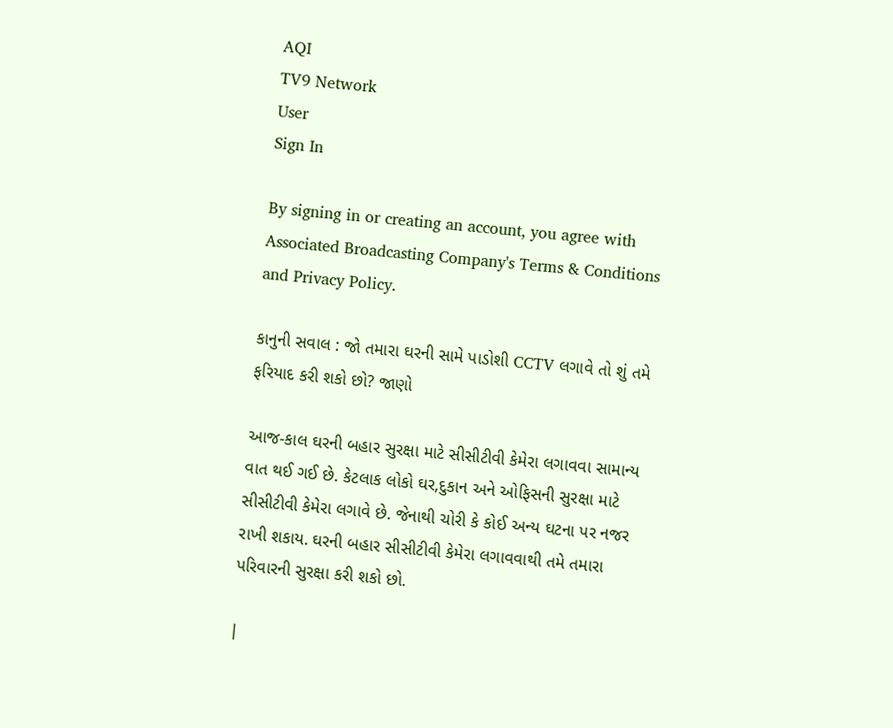AQI
TV9 Network
User
Sign In

By signing in or creating an account, you agree with Associated Broadcasting Company's Terms & Conditions and Privacy Policy.

કાનુની સવાલ : જો તમારા ઘરની સામે પાડોશી CCTV લગાવે તો શું તમે ફરિયાદ કરી શકો છો? જાણો

આજ-કાલ ઘરની બહાર સુરક્ષા માટે સીસીટીવી કેમેરા લગાવવા સામાન્ય વાત થઈ ગઈ છે. કેટલાક લોકો ઘર,દુકાન અને ઓફિસની સુરક્ષા માટે સીસીટીવી કેમેરા લગાવે છે. જેનાથી ચોરી કે કોઈ અન્ય ઘટના પર નજર રાખી શકાય. ઘરની બહાર સીસીટીવી કેમેરા લગાવવાથી તમે તમારા પરિવારની સુરક્ષા કરી શકો છો.

|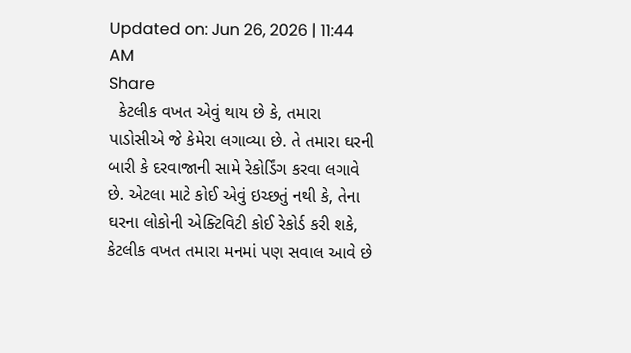Updated on: Jun 26, 2026 | 11:44 AM
Share
  કેટલીક વખત એવું થાય છે કે, તમારા પાડોસીએ જે કેમેરા લગાવ્યા છે. તે તમારા ઘરની બારી કે દરવાજાની સામે રેકોર્ડિંગ કરવા લગાવે છે. એટલા માટે કોઈ એવું ઇચ્છતું નથી કે, તેના ઘરના લોકોની એક્ટિવિટી કોઈ રેકોર્ડ કરી શકે, કેટલીક વખત તમારા મનમાં પણ સવાલ આવે છે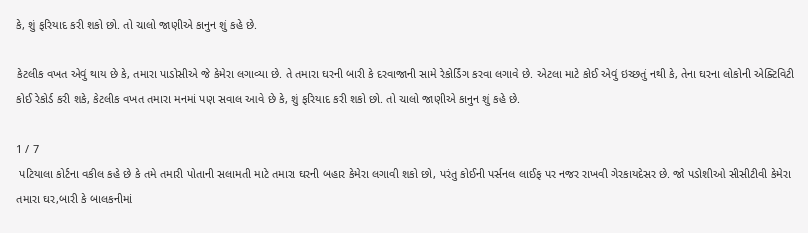કે, શું ફરિયાદ કરી શકો છો. તો ચાલો જાણીએ કાનુન શું કહે છે.

કેટલીક વખત એવું થાય છે કે, તમારા પાડોસીએ જે કેમેરા લગાવ્યા છે. તે તમારા ઘરની બારી કે દરવાજાની સામે રેકોર્ડિંગ કરવા લગાવે છે. એટલા માટે કોઈ એવું ઇચ્છતું નથી કે, તેના ઘરના લોકોની એક્ટિવિટી કોઈ રેકોર્ડ કરી શકે, કેટલીક વખત તમારા મનમાં પણ સવાલ આવે છે કે, શું ફરિયાદ કરી શકો છો. તો ચાલો જાણીએ કાનુન શું કહે છે.

1 / 7
 પટિયાલા કોર્ટના વકીલ કહે છે કે તમે તમારી પોતાની સલામતી માટે તમારા ઘરની બહાર કેમેરા લગાવી શકો છો, પરંતુ કોઈની પર્સનલ લાઈફ પર નજર રાખવી ગેરકાયદેસર છે. જો પડોશીઓ સીસીટીવી કેમેરા તમારા ઘર,બારી કે બાલકનીમાં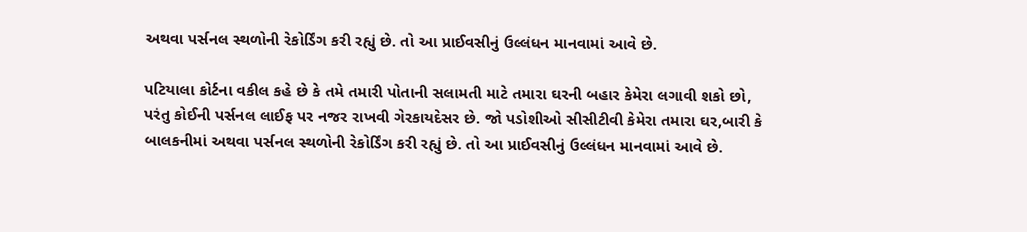અથવા પર્સનલ સ્થળોની રેકોર્ડિંગ કરી રહ્યું છે. તો આ પ્રાઈવસીનું ઉલ્લંધન માનવામાં આવે છે.

પટિયાલા કોર્ટના વકીલ કહે છે કે તમે તમારી પોતાની સલામતી માટે તમારા ઘરની બહાર કેમેરા લગાવી શકો છો, પરંતુ કોઈની પર્સનલ લાઈફ પર નજર રાખવી ગેરકાયદેસર છે. જો પડોશીઓ સીસીટીવી કેમેરા તમારા ઘર,બારી કે બાલકનીમાં અથવા પર્સનલ સ્થળોની રેકોર્ડિંગ કરી રહ્યું છે. તો આ પ્રાઈવસીનું ઉલ્લંધન માનવામાં આવે છે.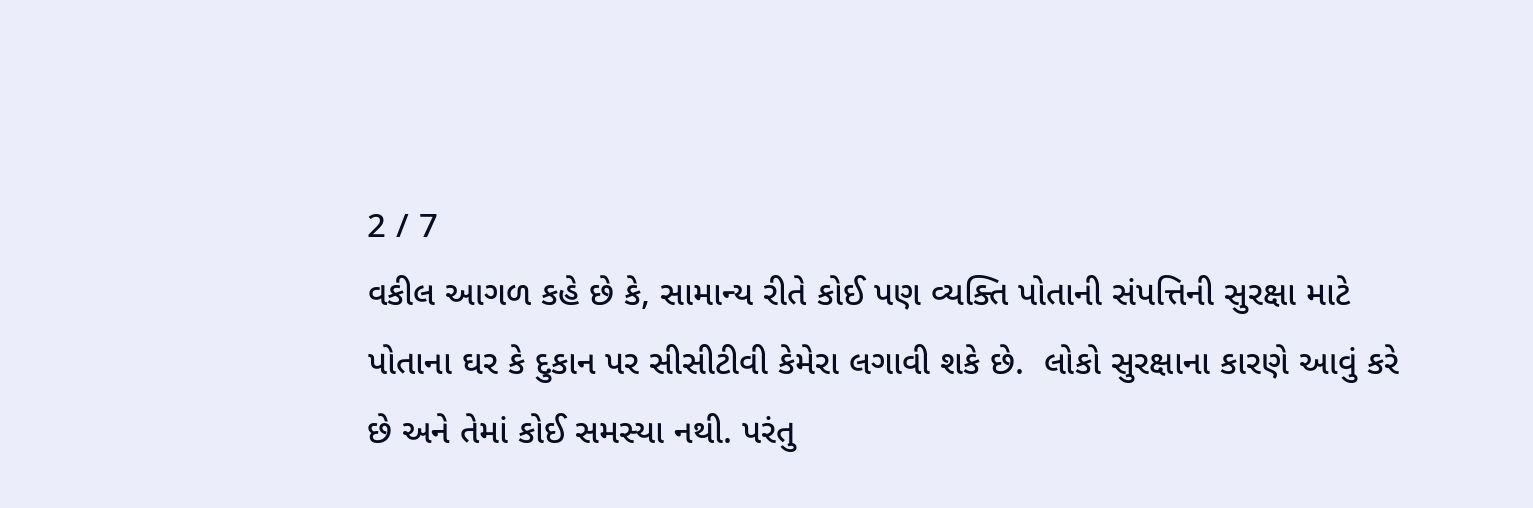2 / 7
વકીલ આગળ કહે છે કે, સામાન્ય રીતે કોઈ પણ વ્યક્તિ પોતાની સંપત્તિની સુરક્ષા માટે પોતાના ઘર કે દુકાન પર સીસીટીવી કેમેરા લગાવી શકે છે.  લોકો સુરક્ષાના કારણે આવું કરે છે અને તેમાં કોઈ સમસ્યા નથી. પરંતુ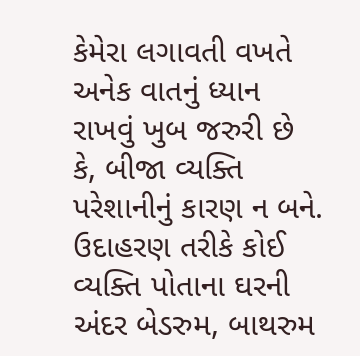કેમેરા લગાવતી વખતે અનેક વાતનું ધ્યાન રાખવું ખુબ જરુરી છે કે, બીજા વ્યક્તિ પરેશાનીનું કારણ ન બને. ઉદાહરણ તરીકે કોઈ વ્યક્તિ પોતાના ઘરની અંદર બેડરુમ, બાથરુમ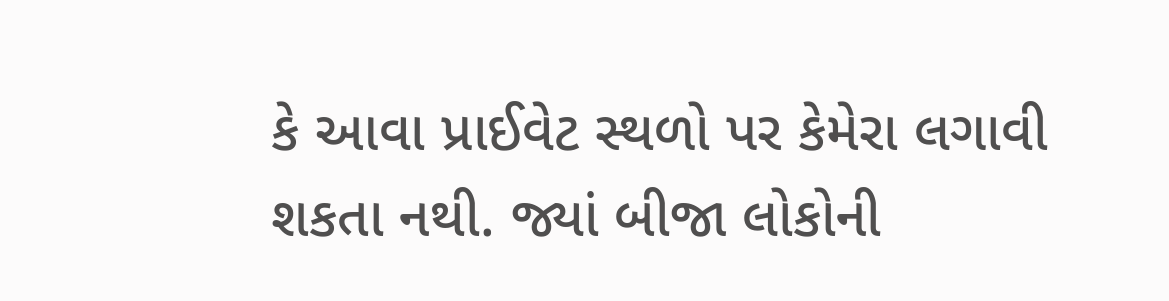કે આવા પ્રાઈવેટ સ્થળો પર કેમેરા લગાવી શકતા નથી. જ્યાં બીજા લોકોની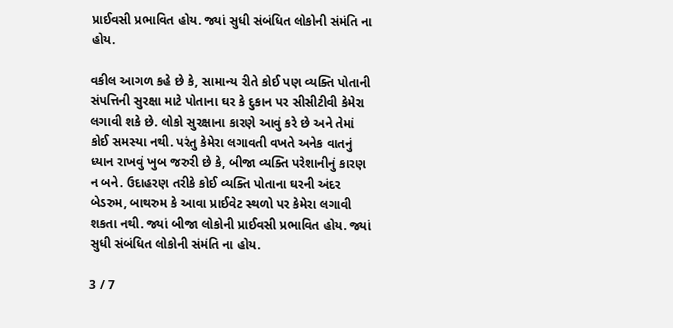પ્રાઈવસી પ્રભાવિત હોય. જ્યાં સુધી સંબંધિત લોકોની સંમંતિ ના હોય.

વકીલ આગળ કહે છે કે, સામાન્ય રીતે કોઈ પણ વ્યક્તિ પોતાની સંપત્તિની સુરક્ષા માટે પોતાના ઘર કે દુકાન પર સીસીટીવી કેમેરા લગાવી શકે છે. લોકો સુરક્ષાના કારણે આવું કરે છે અને તેમાં કોઈ સમસ્યા નથી. પરંતુ કેમેરા લગાવતી વખતે અનેક વાતનું ધ્યાન રાખવું ખુબ જરુરી છે કે, બીજા વ્યક્તિ પરેશાનીનું કારણ ન બને. ઉદાહરણ તરીકે કોઈ વ્યક્તિ પોતાના ઘરની અંદર બેડરુમ, બાથરુમ કે આવા પ્રાઈવેટ સ્થળો પર કેમેરા લગાવી શકતા નથી. જ્યાં બીજા લોકોની પ્રાઈવસી પ્રભાવિત હોય. જ્યાં સુધી સંબંધિત લોકોની સંમંતિ ના હોય.

3 / 7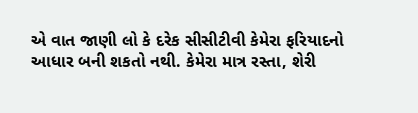એ વાત જાણી લો કે દરેક સીસીટીવી કેમેરા ફરિયાદનો આધાર બની શકતો નથી. કેમેરા માત્ર રસ્તા, શેરી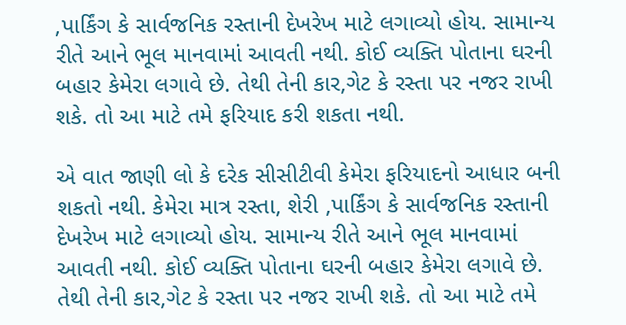,પાર્કિંગ કે સાર્વજનિક રસ્તાની દેખરેખ માટે લગાવ્યો હોય. સામાન્ય રીતે આને ભૂલ માનવામાં આવતી નથી. કોઈ વ્યક્તિ પોતાના ઘરની બહાર કેમેરા લગાવે છે. તેથી તેની કાર,ગેટ કે રસ્તા પર નજર રાખી શકે. તો આ માટે તમે ફરિયાદ કરી શકતા નથી.

એ વાત જાણી લો કે દરેક સીસીટીવી કેમેરા ફરિયાદનો આધાર બની શકતો નથી. કેમેરા માત્ર રસ્તા, શેરી ,પાર્કિંગ કે સાર્વજનિક રસ્તાની દેખરેખ માટે લગાવ્યો હોય. સામાન્ય રીતે આને ભૂલ માનવામાં આવતી નથી. કોઈ વ્યક્તિ પોતાના ઘરની બહાર કેમેરા લગાવે છે. તેથી તેની કાર,ગેટ કે રસ્તા પર નજર રાખી શકે. તો આ માટે તમે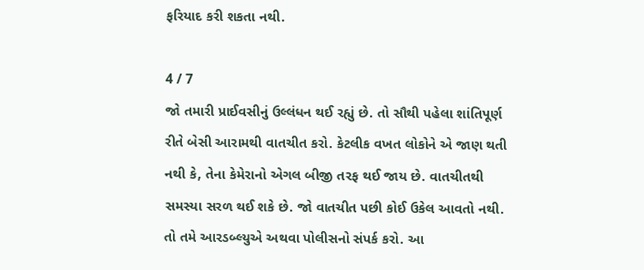ફરિયાદ કરી શકતા નથી.

4 / 7
જો તમારી પ્રાઈવસીનું ઉલ્લંધન થઈ રહ્યું છે. તો સૌથી પહેલા શાંતિપૂર્ણ રીતે બેસી આરામથી વાતચીત કરો. કેટલીક વખત લોકોને એ જાણ થતી નથી કે, તેના કેમેરાનો એગલ બીજી તરફ થઈ જાય છે. વાતચીતથી સમસ્યા સરળ થઈ શકે છે. જો વાતચીત પછી કોઈ ઉકેલ આવતો નથી. તો તમે આરડબ્લ્યુએ અથવા પોલીસનો સંપર્ક કરો. આ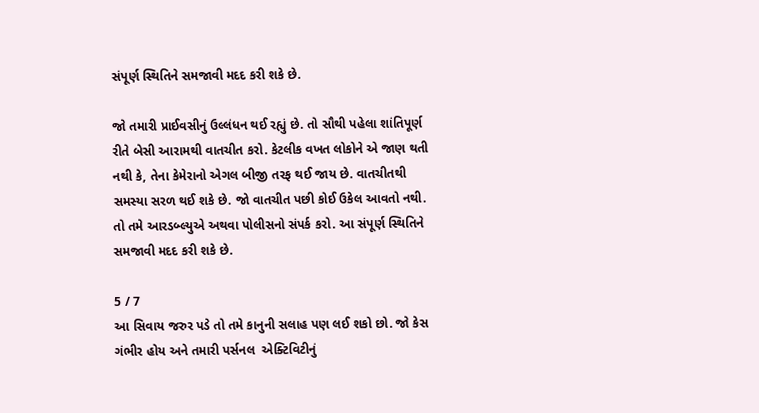સંપૂર્ણ સ્થિતિને સમજાવી મદદ કરી શકે છે.

જો તમારી પ્રાઈવસીનું ઉલ્લંધન થઈ રહ્યું છે. તો સૌથી પહેલા શાંતિપૂર્ણ રીતે બેસી આરામથી વાતચીત કરો. કેટલીક વખત લોકોને એ જાણ થતી નથી કે, તેના કેમેરાનો એગલ બીજી તરફ થઈ જાય છે. વાતચીતથી સમસ્યા સરળ થઈ શકે છે. જો વાતચીત પછી કોઈ ઉકેલ આવતો નથી. તો તમે આરડબ્લ્યુએ અથવા પોલીસનો સંપર્ક કરો. આ સંપૂર્ણ સ્થિતિને સમજાવી મદદ કરી શકે છે.

5 / 7
આ સિવાય જરુર પડે તો તમે કાનુની સલાહ પણ લઈ શકો છો. જો કેસ ગંભીર હોય અને તમારી પર્સનલ  એક્ટિવિટીનું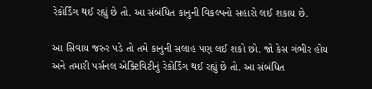રેકોર્ડિંગ થઈ રહ્યું છે તો. આ સંબંધિત કાનુની વિકલ્પનો સહારો લઈ શકાય છે.

આ સિવાય જરુર પડે તો તમે કાનુની સલાહ પણ લઈ શકો છો. જો કેસ ગંભીર હોય અને તમારી પર્સનલ એક્ટિવિટીનું રેકોર્ડિંગ થઈ રહ્યું છે તો. આ સંબંધિત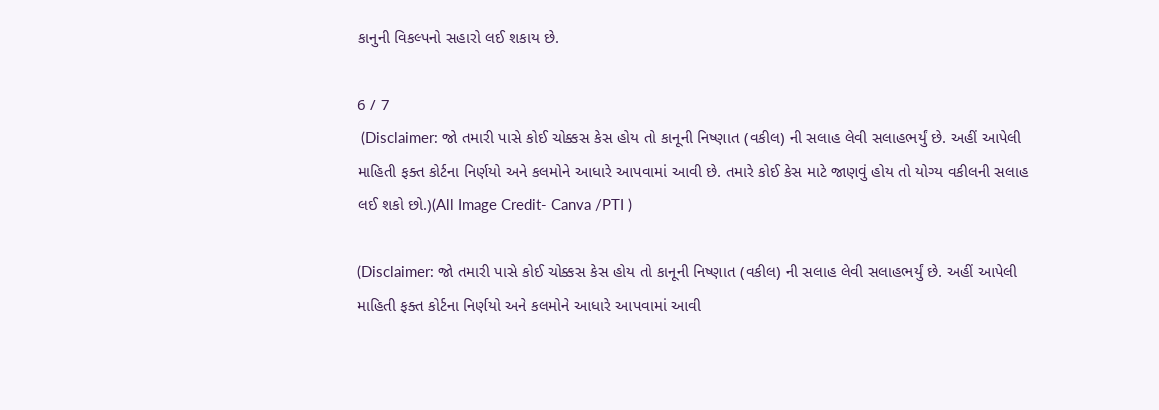કાનુની વિકલ્પનો સહારો લઈ શકાય છે.

6 / 7
 (Disclaimer: જો તમારી પાસે કોઈ ચોક્કસ કેસ હોય તો કાનૂની નિષ્ણાત (વકીલ) ની સલાહ લેવી સલાહભર્યું છે. અહીં આપેલી માહિતી ફક્ત કોર્ટના નિર્ણયો અને કલમોને આધારે આપવામાં આવી છે. તમારે કોઈ કેસ માટે જાણવું હોય તો યોગ્ય વકીલની સલાહ લઈ શકો છો.)(All Image Credit- Canva /PTI )

(Disclaimer: જો તમારી પાસે કોઈ ચોક્કસ કેસ હોય તો કાનૂની નિષ્ણાત (વકીલ) ની સલાહ લેવી સલાહભર્યું છે. અહીં આપેલી માહિતી ફક્ત કોર્ટના નિર્ણયો અને કલમોને આધારે આપવામાં આવી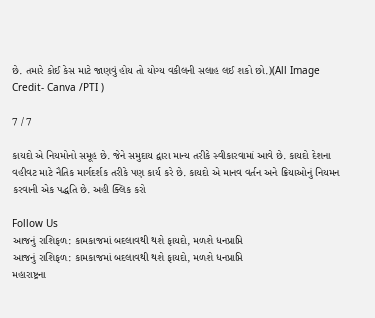છે. તમારે કોઈ કેસ માટે જાણવું હોય તો યોગ્ય વકીલની સલાહ લઈ શકો છો.)(All Image Credit- Canva /PTI )

7 / 7

કાયદો એ નિયમોનો સમૂહ છે. જેને સમુદાય દ્વારા માન્ય તરીકે સ્વીકારવામાં આવે છે. કાયદો દેશના વહીવટ માટે નૈતિક માર્ગદર્શક તરીકે પણ કાર્ય કરે છે. કાયદો એ માનવ વર્તન અને ક્રિયાઓનું નિયમન કરવાની એક પદ્ધતિ છે. અહી ક્લિક કરો

Follow Us
આજનું રાશિફળ: કામકાજમાં બદલાવથી થશે ફાયદો, મળશે ધનપ્રાપ્તિ
આજનું રાશિફળ: કામકાજમાં બદલાવથી થશે ફાયદો, મળશે ધનપ્રાપ્તિ
મહારાષ્ટ્રના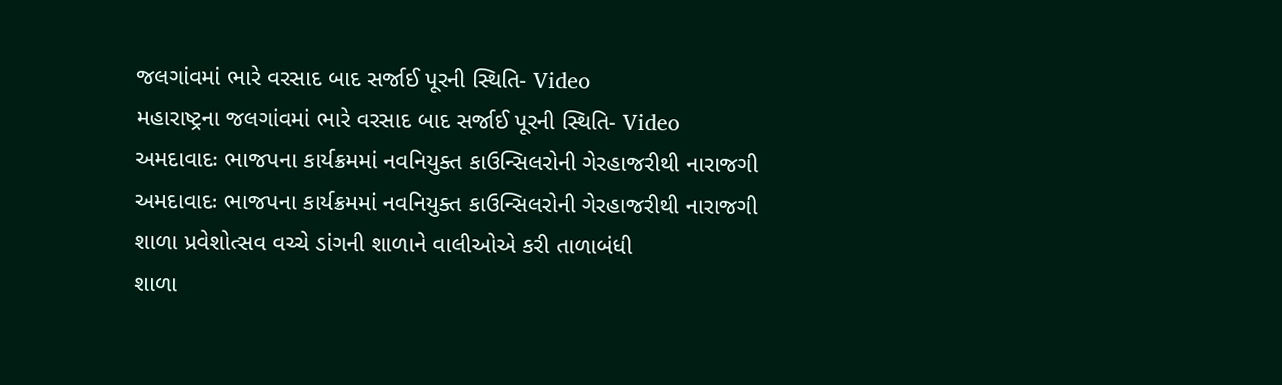જલગાંવમાં ભારે વરસાદ બાદ સર્જાઈ પૂરની સ્થિતિ- Video
મહારાષ્ટ્રના જલગાંવમાં ભારે વરસાદ બાદ સર્જાઈ પૂરની સ્થિતિ- Video
અમદાવાદઃ ભાજપના કાર્યક્રમમાં નવનિયુક્ત કાઉન્સિલરોની ગેરહાજરીથી નારાજગી
અમદાવાદઃ ભાજપના કાર્યક્રમમાં નવનિયુક્ત કાઉન્સિલરોની ગેરહાજરીથી નારાજગી
શાળા પ્રવેશોત્સવ વચ્ચે ડાંગની શાળાને વાલીઓએ કરી તાળાબંધી
શાળા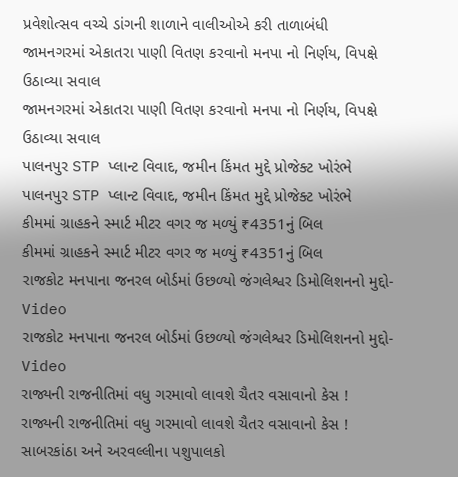પ્રવેશોત્સવ વચ્ચે ડાંગની શાળાને વાલીઓએ કરી તાળાબંધી
જામનગરમાં એકાતરા પાણી વિતણ કરવાનો મનપા નો નિર્ણય, વિપક્ષે ઉઠાવ્યા સવાલ
જામનગરમાં એકાતરા પાણી વિતણ કરવાનો મનપા નો નિર્ણય, વિપક્ષે ઉઠાવ્યા સવાલ
પાલનપુર STP પ્લાન્ટ વિવાદ, જમીન કિંમત મુદ્દે પ્રોજેક્ટ ખોરંભે
પાલનપુર STP પ્લાન્ટ વિવાદ, જમીન કિંમત મુદ્દે પ્રોજેક્ટ ખોરંભે
કીમમાં ગ્રાહકને સ્માર્ટ મીટર વગર જ મળ્યું ₹4351નું બિલ
કીમમાં ગ્રાહકને સ્માર્ટ મીટર વગર જ મળ્યું ₹4351નું બિલ
રાજકોટ મનપાના જનરલ બોર્ડમાં ઉછળ્યો જંગલેશ્વર ડિમોલિશનનો મુદ્દો-Video
રાજકોટ મનપાના જનરલ બોર્ડમાં ઉછળ્યો જંગલેશ્વર ડિમોલિશનનો મુદ્દો-Video
રાજ્યની રાજનીતિમાં વધુ ગરમાવો લાવશે ચૈતર વસાવાનો કેસ !
રાજ્યની રાજનીતિમાં વધુ ગરમાવો લાવશે ચૈતર વસાવાનો કેસ !
સાબરકાંઠા અને અરવલ્લીના પશુપાલકો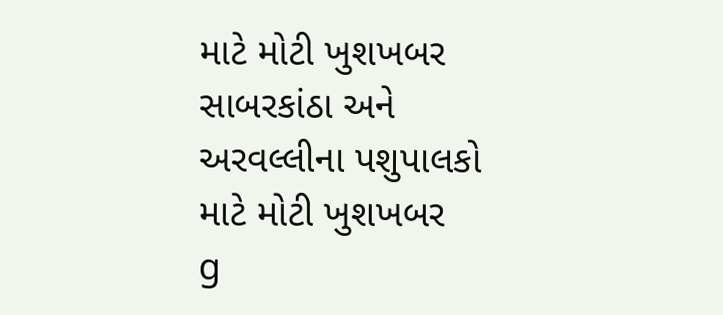માટે મોટી ખુશખબર
સાબરકાંઠા અને અરવલ્લીના પશુપાલકો માટે મોટી ખુશખબર
g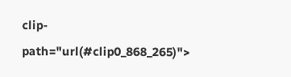clip-path="url(#clip0_868_265)">